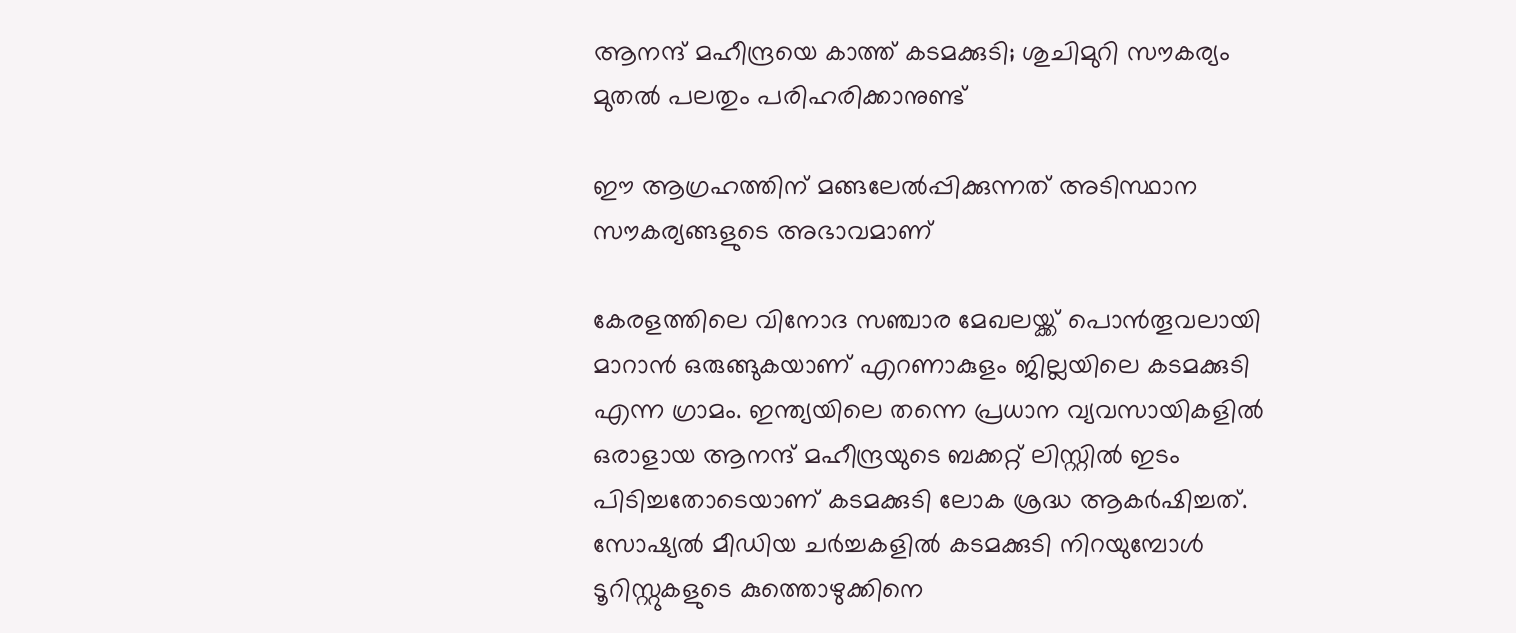ആനന്ദ് മഹീന്ദ്രയെ കാത്ത് കടമക്കുടി; ശുചിമുറി സൗകര്യം മുതല്‍ പലതും പരിഹരിക്കാനുണ്ട്

ഈ ആഗ്രഹത്തിന് മങ്ങലേൽപ്പിക്കുന്നത് അടിസ്ഥാന സൗകര്യങ്ങളുടെ അഭാവമാണ്

കേരളത്തിലെ വിനോദ സഞ്ചാര മേഖലയ്ക്ക് പൊൻതൂവലായി മാറാൻ ഒരുങ്ങുകയാണ് എറണാകുളം ജില്ലയിലെ കടമക്കുടി എന്ന ഗ്രാമം. ഇന്ത്യയിലെ തന്നെ പ്രധാന വ്യവസായികളിൽ ഒരാളായ ആനന്ദ് മഹീന്ദ്രയുടെ ബക്കറ്റ് ലിസ്റ്റിൽ ഇടം പിടിച്ചതോടെയാണ് കടമക്കുടി ലോക ശ്രദ്ധ ആകർഷിച്ചത്. സോഷ്യൽ മീഡിയ ചർച്ചകളിൽ കടമക്കുടി നിറയുമ്പോൾ ടൂറിസ്റ്റുകളുടെ കുത്തൊഴുക്കിനെ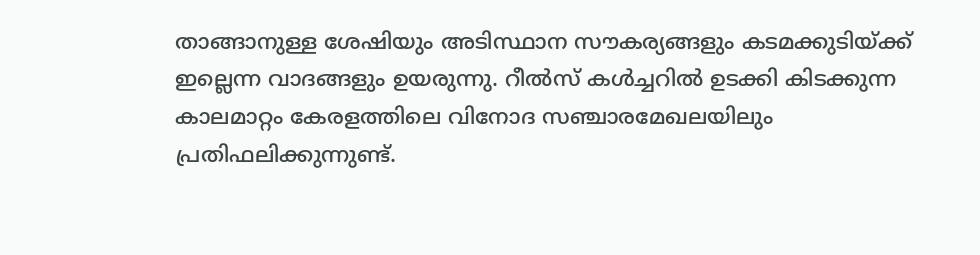താങ്ങാനുള്ള ശേഷിയും അടിസ്ഥാന സൗകര്യങ്ങളും കടമക്കുടിയ്ക്ക് ഇല്ലെന്ന വാദങ്ങളും ഉയരുന്നു. റീൽസ് കൾച്ചറിൽ ഉടക്കി കിടക്കുന്ന കാലമാറ്റം കേരളത്തിലെ വിനോദ സ‍ഞ്ചാരമേഖലയിലും പ്രതിഫലിക്കുന്നുണ്ട്.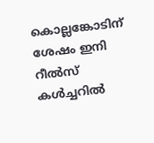കൊല്ലങ്കോടിന് ശേഷം ഇനി റീൽസ് കൾച്ചറിൽ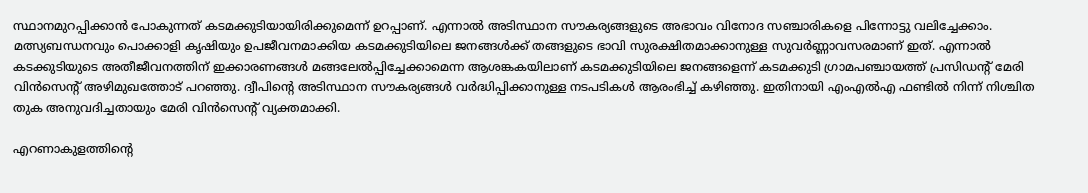സ്ഥാനമുറപ്പിക്കാൻ പോകുന്നത് കടമക്കുടിയായിരിക്കുമെന്ന് ഉറപ്പാണ്. എന്നാൽ അടിസ്ഥാന സൗകര്യങ്ങളുടെ അഭാവം വിനോദ സഞ്ചാരികളെ പിന്നോട്ടു വലിച്ചേക്കാം. മത്സ്യബന്ധനവും പൊക്കാളി കൃഷിയും ഉപജീവനമാക്കിയ കടമക്കുടിയിലെ ജനങ്ങൾക്ക് തങ്ങളുടെ ഭാവി സുരക്ഷിതമാക്കാനുള്ള സുവർണ്ണാവസരമാണ് ഇത്. എന്നാൽ കടക്കുടിയുടെ അതീജീവനത്തിന് ഇക്കാരണങ്ങൾ മങ്ങലേൽപ്പിച്ചേക്കാമെന്ന ആശങ്കകയിലാണ് കടമക്കുടിയിലെ ജനങ്ങളെന്ന് കടമക്കുടി ഗ്രാമപഞ്ചായത്ത് പ്രസിഡന്റ് മേരി വിൻസെന്റ് അഴിമുഖത്തോട് പറഞ്ഞു. ദ്വീപിന്റെ അടിസ്ഥാന സൗകര്യങ്ങൾ വർദ്ധിപ്പിക്കാനുള്ള നടപടികൾ ആരംഭിച്ച് കഴിഞ്ഞു. ഇതിനായി എംഎൽഎ ഫണ്ടിൽ നിന്ന് നിശ്ചിത തുക അനുവദിച്ചതായും മേരി വിൻസെന്റ് വ്യക്തമാക്കി.

എറണാകുളത്തിന്റെ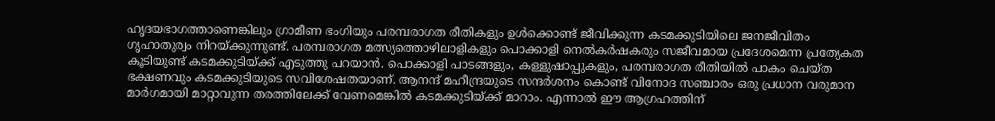ഹൃദയഭാഗത്താണെങ്കിലും ഗ്രാമീണ ഭംഗിയും പരമ്പരാഗത രീതികളും ഉൾക്കൊണ്ട് ജീവിക്കുന്ന കടമക്കുടിയിലെ ജനജീവിതം ഗൃഹാതുര്വം നിറയ്ക്കുന്നുണ്ട്. പരമ്പരാഗത മത്സ്യത്തൊഴിലാളികളും പൊക്കാളി നെൽകർഷകരും സജീവമായ പ്രദേശമെന്ന പ്രത്യേകത കൂടിയുണ്ട് കടമക്കുടിയ്ക്ക് എടുത്തു പറയാൻ. പൊക്കാളി പാടങ്ങളും, കള്ളുഷാപ്പുകളും, പരമ്പരാഗത രീതിയിൽ പാകം ചെയ്ത ഭക്ഷണവും കടമക്കുടിയുടെ സവിശേഷതയാണ്. ആനന്ദ് മഹീന്ദ്രയുടെ സന്ദർശനം കൊണ്ട് വിനോദ സഞ്ചാരം ഒരു പ്രധാന വരുമാന മാർഗമായി മാറ്റാവുന്ന തരത്തിലേക്ക് വേണമെങ്കിൽ കടമക്കുടിയ്ക്ക് മാറാം. എന്നാൽ ഈ ആഗ്രഹത്തിന്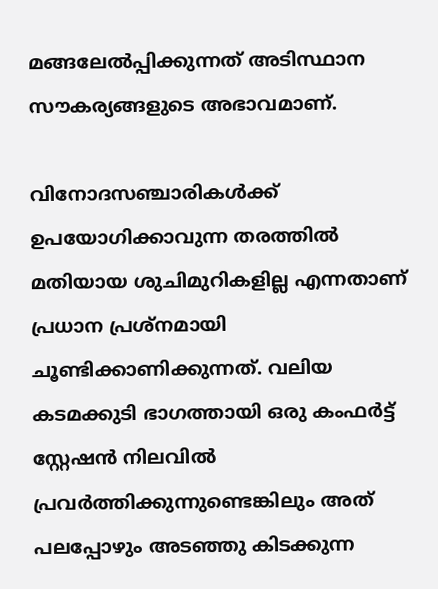മങ്ങലേൽപ്പിക്കുന്നത് അടിസ്ഥാന സൗകര്യങ്ങളുടെ അഭാവമാണ്.

വിനോദസഞ്ചാരികൾക്ക് ഉപയോഗിക്കാവുന്ന തരത്തിൽ മതിയായ ശുചിമുറികളില്ല എന്നതാണ് പ്രധാന പ്രശ്നമായി ചൂണ്ടിക്കാണിക്കുന്നത്. വലിയ കടമക്കുടി ഭാഗത്തായി ഒരു കംഫർട്ട് സ്റ്റേഷൻ നിലവിൽ പ്രവർത്തിക്കുന്നുണ്ടെങ്കിലും അത് പലപ്പോഴും അടഞ്ഞു കിടക്കുന്ന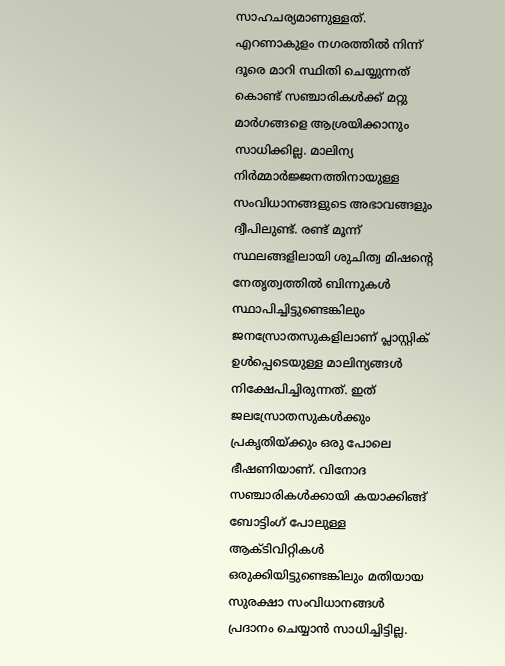സാഹചര്യമാണുള്ളത്. എറണാകുളം നഗരത്തിൽ നിന്ന് ദൂരെ മാറി സ്ഥിതി ചെയ്യുന്നത് കൊണ്ട് സഞ്ചാരികൾക്ക് മറ്റു മാർഗങ്ങളെ ആശ്രയിക്കാനും സാധിക്കില്ല. മാലിന്യ നിർമ്മാർജ്ജനത്തിനായുള്ള സംവിധാനങ്ങളുടെ അഭാവങ്ങളും ദ്വീപിലുണ്ട്. രണ്ട് മൂന്ന് സ്ഥലങ്ങളിലായി ശുചിത്വ മിഷന്റെ നേതൃത്വത്തിൽ ബിന്നുകൾ സ്ഥാപിച്ചിട്ടുണ്ടെങ്കിലും ജനസ്രോതസുകളിലാണ് പ്ലാസ്റ്റിക് ഉൾപ്പെടെയുള്ള മാലിന്യങ്ങൾ നിക്ഷേപിച്ചിരുന്നത്. ഇത് ജലസ്രോതസുകൾക്കും പ്രകൃതിയ്ക്കും ഒരു പോലെ ഭീഷണിയാണ്. വിനോദ സഞ്ചാരികൾക്കായി കയാക്കിങ്ങ് ബോട്ടിംഗ് പോലുള്ള ആക്ടിവിറ്റികൾ ഒരുക്കിയിട്ടുണ്ടെങ്കിലും മതിയായ സുരക്ഷാ സംവിധാനങ്ങൾ പ്രദാനം ചെയ്യാൻ സാധിച്ചിട്ടില്ല.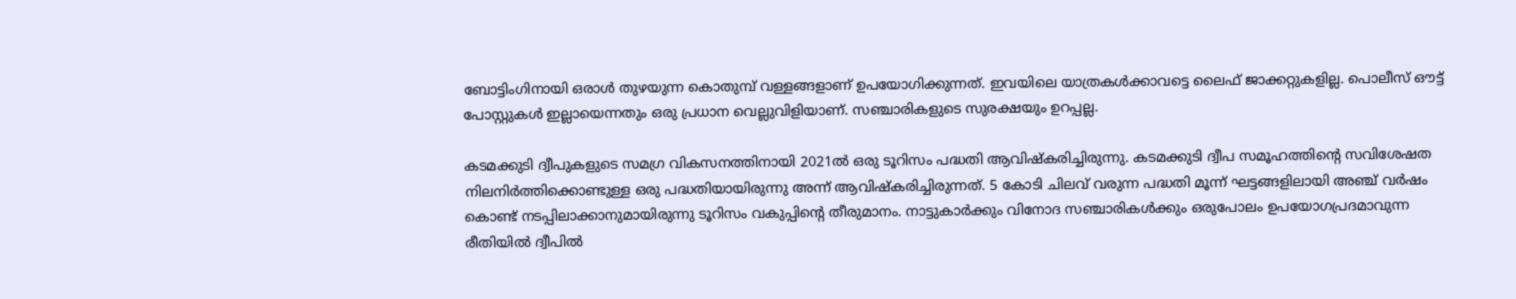ബോട്ടിംഗിനായി ഒരാൾ തുഴയുന്ന കൊതുമ്പ് വള്ളങ്ങളാണ് ഉപയോഗിക്കുന്നത്. ഇവയിലെ യാത്രകൾക്കാവട്ടെ ലൈഫ് ജാക്കറ്റുകളില്ല. പൊലീസ് ഔട്ട് പോസ്റ്റുകൾ ഇല്ലായെന്നതും ഒരു പ്രധാന വെല്ലുവിളിയാണ്. സ‍ഞ്ചാരികളുടെ സുരക്ഷയും ഉറപ്പല്ല.

കടമക്കുടി ദ്വീപുകളുടെ സമഗ്ര വികസനത്തിനായി 2021ൽ ഒരു ടൂറിസം പദ്ധതി ആവിഷ്കരിച്ചിരുന്നു. കടമക്കുടി ദ്വീപ സമൂഹത്തിന്റെ സവിശേഷത നിലനിർത്തിക്കൊണ്ടുള്ള ഒരു പദ്ധതിയായിരുന്നു അന്ന് ആവിഷ്കരിച്ചിരുന്നത്. 5 കോടി ചിലവ് വരുന്ന പദ്ധതി മൂന്ന് ഘട്ടങ്ങളിലായി അഞ്ച് വർഷം കൊണ്ട് നടപ്പിലാക്കാനുമായിരുന്നു ടൂറിസം വകുപ്പിന്റെ തീരുമാനം. നാട്ടുകാർക്കും വിനോദ സഞ്ചാരികൾക്കും ഒരുപോലം ഉപയോഗപ്രദമാവുന്ന രീതിയിൽ ദ്വീപിൽ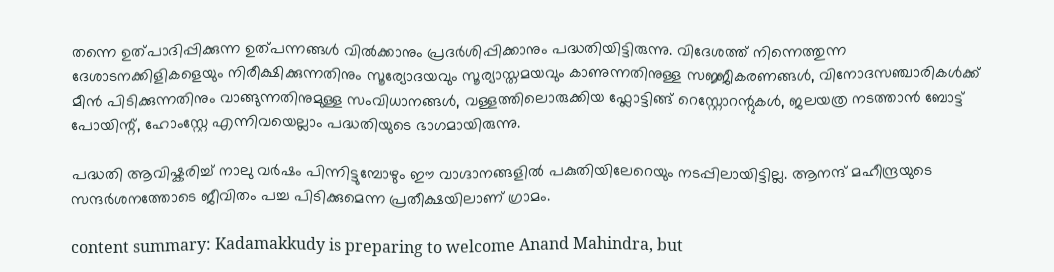തന്നെ ഉത്പാദിപ്പിക്കുന്ന ഉത്പന്നങ്ങൾ വിൽക്കാനും പ്രദർശിപ്പിക്കാനും പദ്ധതിയിട്ടിരുന്നു. വിദേശത്ത് നിന്നെത്തുന്ന ദേശാടനക്കിളികളെയും നിരീക്ഷിക്കുന്നതിനും സൂര്യോദയവും സൂര്യാസ്തമയവും കാണുന്നതിനുള്ള സജ്ജീകരണങ്ങൾ, വിനോദസഞ്ചാരികൾക്ക് മീൻ പിടിക്കുന്നതിനും വാങ്ങുന്നതിനുമുള്ള സംവിധാനങ്ങൾ, വള്ളത്തിലൊരുക്കിയ ഫ്ലോട്ടിങ്ങ് റെസ്റ്റോറന്റുകൾ, ജലയത്ര നടത്താൻ ബോട്ട് പോയിന്റ്, ഹോംസ്റ്റേ എന്നിവയെല്ലാം പദ്ധതിയുടെ ഭാഗമായിരുന്നു.

പദ്ധതി ആവിഷ്കരിച്ച് നാലു വർഷം പിന്നിട്ടുമ്പോഴും ഈ വാഗ്ദാനങ്ങളിൽ പകുതിയിലേറെയും നടപ്പിലായിട്ടില്ല. ആനന്ദ് മഹീന്ദ്രയുടെ സന്ദർശനത്തോടെ ജീവിതം പച്ച പിടിക്കുമെന്ന പ്രതീക്ഷയിലാണ് ഗ്രാമം.

content summary: Kadamakkudy is preparing to welcome Anand Mahindra, but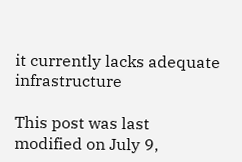it currently lacks adequate infrastructure

This post was last modified on July 9,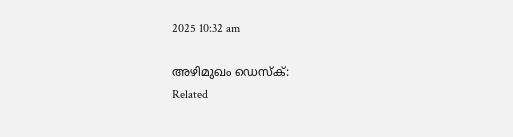2025 10:32 am

അഴിമുഖം ഡെസ്‌ക്:
Related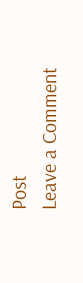Post
Leave a Comment